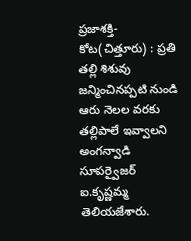ప్రజాశక్తి-కోట(చిత్తూరు) : ప్రతి తల్లి శిశువు జన్మించినప్పటి నుండి ఆరు నెలల వరకు తల్లిపాలే ఇవ్వాలని అంగన్వాడి సూపర్వైజర్ ఐ.కృష్ణమ్మ తెలియజేశారు.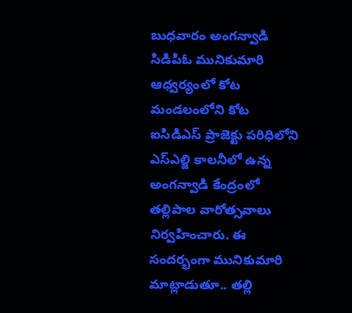బుధవారం అంగన్వాడి సిడిపిఓ మునికుమారి ఆధ్వర్యంలో కోట మండలంలోని కోట ఐసిడిఎస్ ప్రాజెక్టు పరిధిలోని ఎస్ఎల్జి కాలనీలో ఉన్న అంగన్వాడి కేంద్రంలో తల్లిపాల వారోత్సవాలు నిర్వహించారు. ఈ సందర్భంగా మునికుమారి మాట్లాడుతూ.. తల్లి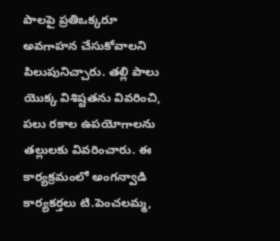పాలపై ప్రతిఒక్కరూ అవగాహన చేసుకోవాలని పిలుపునిచ్చారు. తల్లి పాలు యొక్క విశిష్టతను వివరించి, పలు రకాల ఉపయోగాలను తల్లులకు వివరించారు. ఈ కార్యక్రమంలో అంగన్వాడి కార్యకర్తలు టి.పెంచలమ్మ,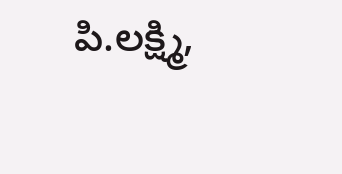పి.లక్ష్మి,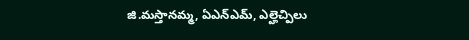జి.మస్తానమ్మ, ఏఎన్ఎమ్, ఎల్హెచ్పిలు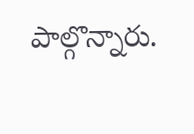పాల్గొన్నారు.